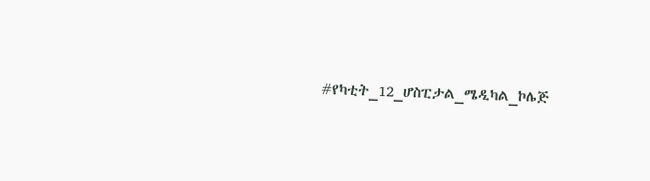#የካቲት_12_ሆስፒታል_ሜዲካል_ኮሌጅ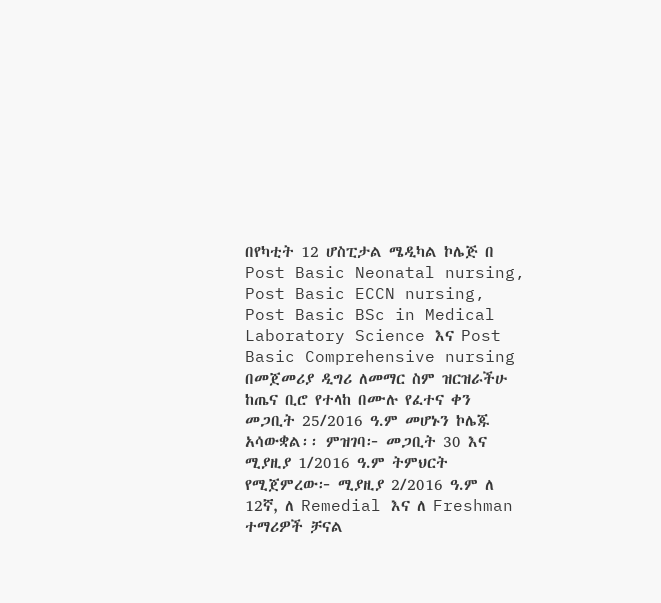በየካቲት 12 ሆስፒታል ሜዲካል ኮሌጅ በ Post Basic Neonatal nursing, Post Basic ECCN nursing, Post Basic BSc in Medical Laboratory Science እና Post Basic Comprehensive nursing በመጀመሪያ ዲግሪ ለመማር ስም ዝርዝራችሁ ከጤና ቢሮ የተላከ በሙሉ የፈተና ቀን መጋቢት 25/2016 ዓ.ም መሆኑን ኮሌጁ አሳውቋል፡፡ ምዝገባ፦ መጋቢት 30 እና ሚያዚያ 1/2016 ዓ.ም ትምህርት የሚጀምረው፦ ሚያዚያ 2/2016 ዓ.ም ለ 12ኛ, ለ Remedial እና ለ Freshman ተማሪዎች ቻናል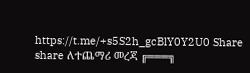https://t.me/+s5S2h_gcBlY0Y2U0 Share share ለተጨማሪ መረጃ ╔═══╗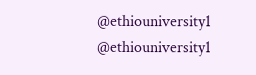@ethiouniversity1 @ethiouniversity1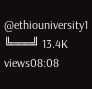@ethiouniversity1 ╚═══╝ 13.4K views08:08